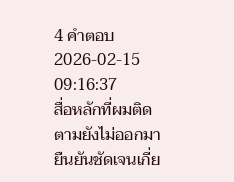4 คำตอบ2026-02-15 09:16:37
สื่อหลักที่ผมติดตามยังไม่ออกมายืนยันชัดเจนเกี่ย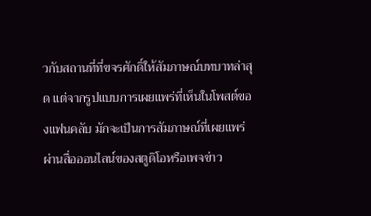วกับสถานที่ที่ขจรศักดิ์ให้สัมภาษณ์บทบาทล่าสุด แต่จากรูปแบบการเผยแพร่ที่เห็นในโพสต์ของแฟนคลับ มักจะเป็นการสัมภาษณ์ที่เผยแพร่ผ่านสื่อออนไลน์ของสตูดิโอหรือเพจข่าว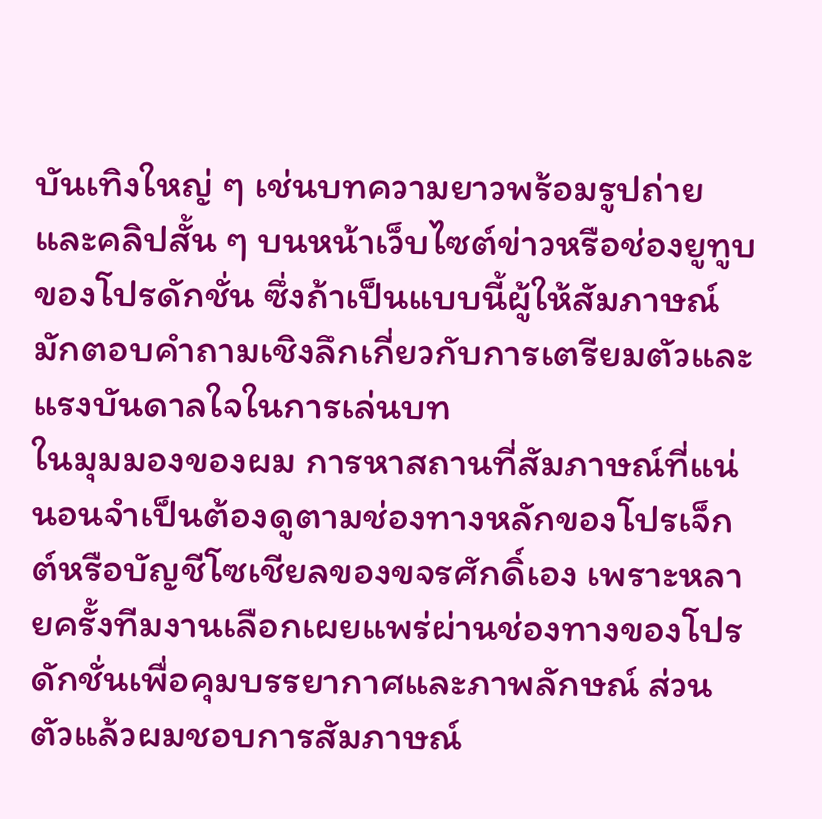บันเทิงใหญ่ ๆ เช่นบทความยาวพร้อมรูปถ่ายและคลิปสั้น ๆ บนหน้าเว็บไซต์ข่าวหรือช่องยูทูบของโปรดักชั่น ซึ่งถ้าเป็นแบบนี้ผู้ให้สัมภาษณ์มักตอบคำถามเชิงลึกเกี่ยวกับการเตรียมตัวและแรงบันดาลใจในการเล่นบท
ในมุมมองของผม การหาสถานที่สัมภาษณ์ที่แน่นอนจำเป็นต้องดูตามช่องทางหลักของโปรเจ็กต์หรือบัญชีโซเชียลของขจรศักดิ์เอง เพราะหลายครั้งทีมงานเลือกเผยแพร่ผ่านช่องทางของโปรดักชั่นเพื่อคุมบรรยากาศและภาพลักษณ์ ส่วนตัวแล้วผมชอบการสัมภาษณ์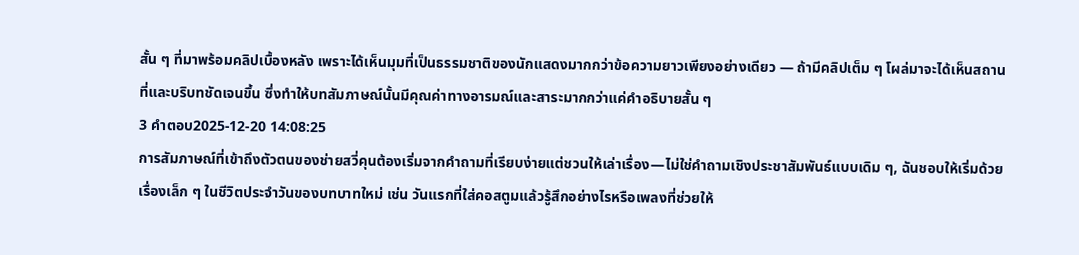สั้น ๆ ที่มาพร้อมคลิปเบื้องหลัง เพราะได้เห็นมุมที่เป็นธรรมชาติของนักแสดงมากกว่าข้อความยาวเพียงอย่างเดียว — ถ้ามีคลิปเต็ม ๆ โผล่มาจะได้เห็นสถานที่และบริบทชัดเจนขึ้น ซึ่งทำให้บทสัมภาษณ์นั้นมีคุณค่าทางอารมณ์และสาระมากกว่าแค่คำอธิบายสั้น ๆ
3 คำตอบ2025-12-20 14:08:25
การสัมภาษณ์ที่เข้าถึงตัวตนของช่ายสวี่คุนต้องเริ่มจากคำถามที่เรียบง่ายแต่ชวนให้เล่าเรื่อง—ไม่ใช่คำถามเชิงประชาสัมพันธ์แบบเดิม ๆ, ฉันชอบให้เริ่มด้วยเรื่องเล็ก ๆ ในชีวิตประจำวันของบทบาทใหม่ เช่น วันแรกที่ใส่คอสตูมแล้วรู้สึกอย่างไรหรือเพลงที่ช่วยให้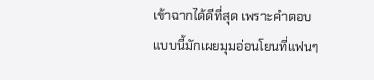เข้าฉากได้ดีที่สุด เพราะคำตอบแบบนี้มักเผยมุมอ่อนโยนที่แฟนๆ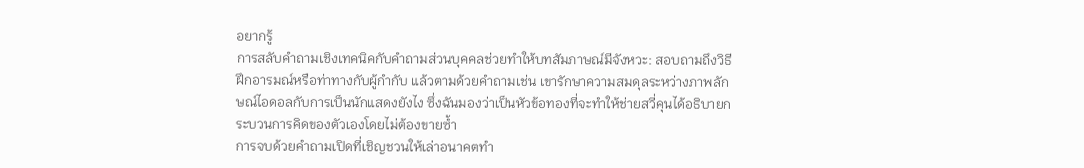อยากรู้
การสลับคำถามเชิงเทคนิคกับคำถามส่วนบุคคลช่วยทำให้บทสัมภาษณ์มีจังหวะ: สอบถามถึงวิธีฝึกอารมณ์หรือท่าทางกับผู้กำกับ แล้วตามด้วยคำถามเช่น เขารักษาความสมดุลระหว่างภาพลักษณ์ไอดอลกับการเป็นนักแสดงยังไง ซึ่งฉันมองว่าเป็นหัวข้อทองที่จะทำให้ช่ายสวี่คุนได้อธิบายกระบวนการคิดของตัวเองโดยไม่ต้องขายซ้ำ
การจบด้วยคำถามเปิดที่เชิญชวนให้เล่าอนาคตทำ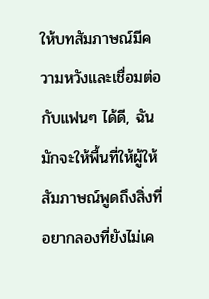ให้บทสัมภาษณ์มีความหวังและเชื่อมต่อกับแฟนๆ ได้ดี, ฉันมักจะให้พื้นที่ให้ผู้ให้สัมภาษณ์พูดถึงสิ่งที่อยากลองที่ยังไม่เค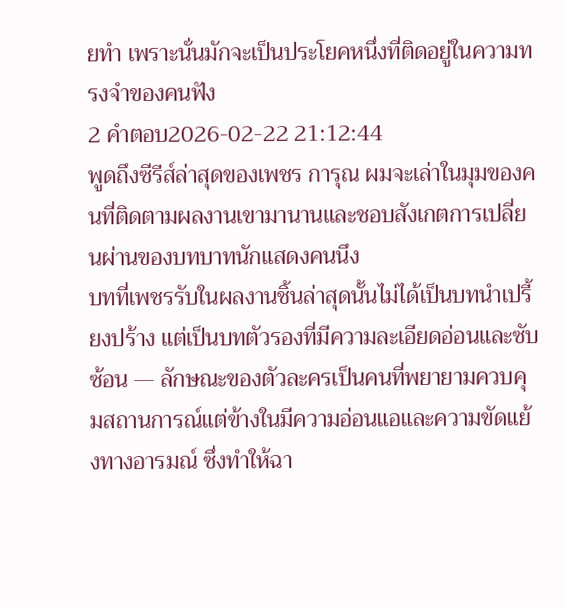ยทำ เพราะนั่นมักจะเป็นประโยคหนึ่งที่ติดอยู่ในความทรงจำของคนฟัง
2 คำตอบ2026-02-22 21:12:44
พูดถึงซีรีส์ล่าสุดของเพชร การุณ ผมจะเล่าในมุมของคนที่ติดตามผลงานเขามานานและชอบสังเกตการเปลี่ยนผ่านของบทบาทนักแสดงคนนึง
บทที่เพชรรับในผลงานชิ้นล่าสุดนั้นไม่ได้เป็นบทนำเปรี้ยงปร้าง แต่เป็นบทตัวรองที่มีความละเอียดอ่อนและซับซ้อน — ลักษณะของตัวละครเป็นคนที่พยายามควบคุมสถานการณ์แต่ข้างในมีความอ่อนแอและความขัดแย้งทางอารมณ์ ซึ่งทำให้ฉา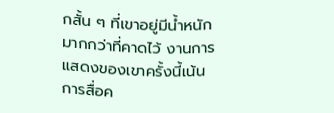กสั้น ๆ ที่เขาอยู่มีน้ำหนักมากกว่าที่คาดไว้ งานการแสดงของเขาครั้งนี้เน้นการสื่อค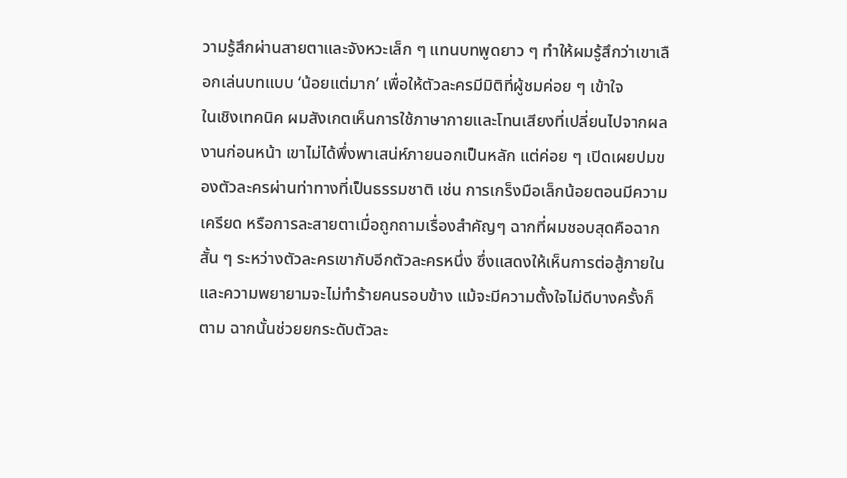วามรู้สึกผ่านสายตาและจังหวะเล็ก ๆ แทนบทพูดยาว ๆ ทำให้ผมรู้สึกว่าเขาเลือกเล่นบทแบบ ‘น้อยแต่มาก’ เพื่อให้ตัวละครมีมิติที่ผู้ชมค่อย ๆ เข้าใจ
ในเชิงเทคนิค ผมสังเกตเห็นการใช้ภาษากายและโทนเสียงที่เปลี่ยนไปจากผลงานก่อนหน้า เขาไม่ได้พึ่งพาเสน่ห์ภายนอกเป็นหลัก แต่ค่อย ๆ เปิดเผยปมของตัวละครผ่านท่าทางที่เป็นธรรมชาติ เช่น การเกร็งมือเล็กน้อยตอนมีความเครียด หรือการละสายตาเมื่อถูกถามเรื่องสำคัญๆ ฉากที่ผมชอบสุดคือฉากสั้น ๆ ระหว่างตัวละครเขากับอีกตัวละครหนึ่ง ซึ่งแสดงให้เห็นการต่อสู้ภายในและความพยายามจะไม่ทำร้ายคนรอบข้าง แม้จะมีความตั้งใจไม่ดีบางครั้งก็ตาม ฉากนั้นช่วยยกระดับตัวละ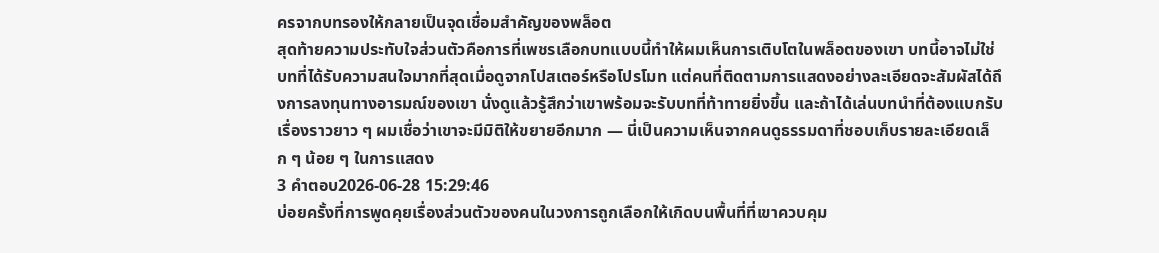ครจากบทรองให้กลายเป็นจุดเชื่อมสำคัญของพล็อต
สุดท้ายความประทับใจส่วนตัวคือการที่เพชรเลือกบทแบบนี้ทำให้ผมเห็นการเติบโตในพล็อตของเขา บทนี้อาจไม่ใช่บทที่ได้รับความสนใจมากที่สุดเมื่อดูจากโปสเตอร์หรือโปรโมท แต่คนที่ติดตามการแสดงอย่างละเอียดจะสัมผัสได้ถึงการลงทุนทางอารมณ์ของเขา นั่งดูแล้วรู้สึกว่าเขาพร้อมจะรับบทที่ท้าทายยิ่งขึ้น และถ้าได้เล่นบทนำที่ต้องแบกรับเรื่องราวยาว ๆ ผมเชื่อว่าเขาจะมีมิติให้ขยายอีกมาก — นี่เป็นความเห็นจากคนดูธรรมดาที่ชอบเก็บรายละเอียดเล็ก ๆ น้อย ๆ ในการแสดง
3 คำตอบ2026-06-28 15:29:46
บ่อยครั้งที่การพูดคุยเรื่องส่วนตัวของคนในวงการถูกเลือกให้เกิดบนพื้นที่ที่เขาควบคุม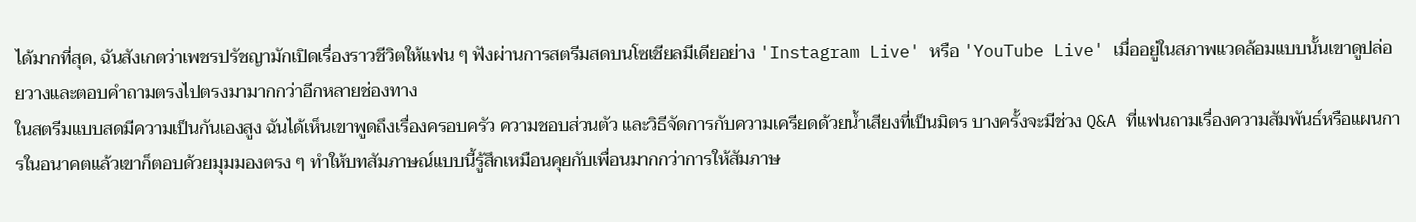ได้มากที่สุด, ฉันสังเกตว่าเพชรปรัชญามักเปิดเรื่องราวชีวิตให้แฟน ๆ ฟังผ่านการสตรีมสดบนโซเชียลมีเดียอย่าง 'Instagram Live' หรือ 'YouTube Live' เมื่ออยู่ในสภาพแวดล้อมแบบนั้นเขาดูปล่อยวางและตอบคำถามตรงไปตรงมามากกว่าอีกหลายช่องทาง
ในสตรีมแบบสดมีความเป็นกันเองสูง ฉันได้เห็นเขาพูดถึงเรื่องครอบครัว ความชอบส่วนตัว และวิธีจัดการกับความเครียดด้วยน้ำเสียงที่เป็นมิตร บางครั้งจะมีช่วง Q&A ที่แฟนถามเรื่องความสัมพันธ์หรือแผนการในอนาคตแล้วเขาก็ตอบด้วยมุมมองตรง ๆ ทำให้บทสัมภาษณ์แบบนี้รู้สึกเหมือนคุยกับเพื่อนมากกว่าการให้สัมภาษ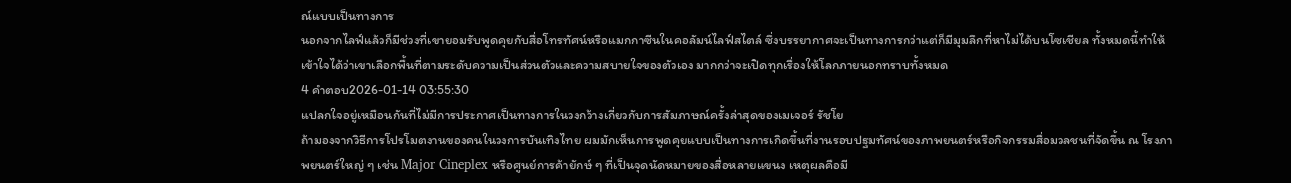ณ์แบบเป็นทางการ
นอกจากไลฟ์แล้วก็มีช่วงที่เขายอมรับพูดคุยกับสื่อโทรทัศน์หรือแมกกาซีนในคอลัมน์ไลฟ์สไตล์ ซึ่งบรรยากาศจะเป็นทางการกว่าแต่ก็มีมุมลึกที่หาไม่ได้บนโซเชียล ทั้งหมดนี้ทำให้เข้าใจได้ว่าเขาเลือกพื้นที่ตามระดับความเป็นส่วนตัวและความสบายใจของตัวเอง มากกว่าจะเปิดทุกเรื่องให้โลกภายนอกทราบทั้งหมด
4 คำตอบ2026-01-14 03:55:30
แปลกใจอยู่เหมือนกันที่ไม่มีการประกาศเป็นทางการในวงกว้างเกี่ยวกับการสัมภาษณ์ครั้งล่าสุดของเมเจอร์ รัชโย
ถ้ามองจากวิธีการโปรโมตงานของคนในวงการบันเทิงไทย ผมมักเห็นการพูดคุยแบบเป็นทางการเกิดขึ้นที่งานรอบปฐมทัศน์ของภาพยนตร์หรือกิจกรรมสื่อมวลชนที่จัดขึ้น ณ โรงภาพยนตร์ใหญ่ ๆ เช่น Major Cineplex หรือศูนย์การค้ายักษ์ ๆ ที่เป็นจุดนัดหมายของสื่อหลายแขนง เหตุผลคือมี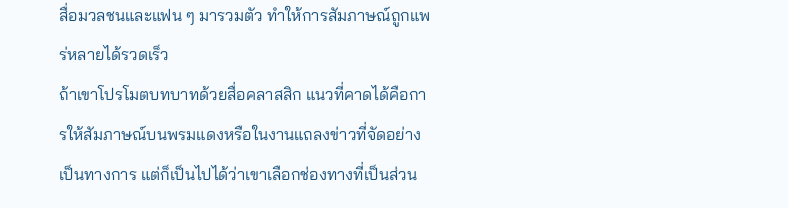สื่อมวลชนและแฟน ๆ มารวมตัว ทำให้การสัมภาษณ์ถูกแพร่หลายได้รวดเร็ว
ถ้าเขาโปรโมตบทบาทด้วยสื่อคลาสสิก แนวที่คาดได้คือการให้สัมภาษณ์บนพรมแดงหรือในงานแถลงข่าวที่จัดอย่างเป็นทางการ แต่ก็เป็นไปได้ว่าเขาเลือกช่องทางที่เป็นส่วน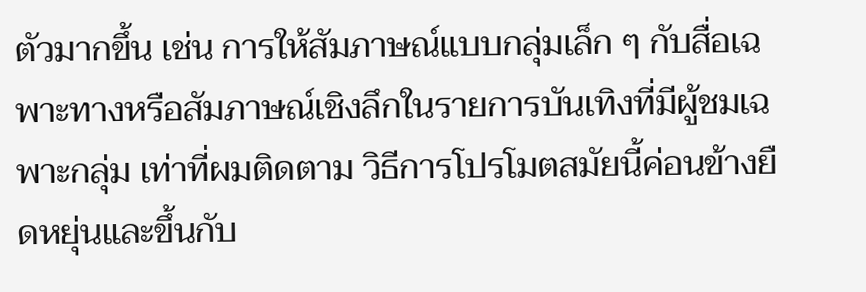ตัวมากขึ้น เช่น การให้สัมภาษณ์แบบกลุ่มเล็ก ๆ กับสื่อเฉพาะทางหรือสัมภาษณ์เชิงลึกในรายการบันเทิงที่มีผู้ชมเฉพาะกลุ่ม เท่าที่ผมติดตาม วิธีการโปรโมตสมัยนี้ค่อนข้างยืดหยุ่นและขึ้นกับ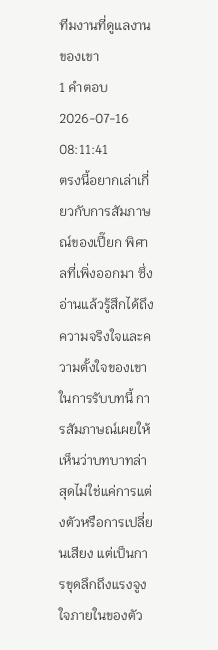ทีมงานที่ดูแลงานของเขา
1 คำตอบ2026-07-16 08:11:41
ตรงนี้อยากเล่าเกี่ยวกับการสัมภาษณ์ของเปี๊ยก พิศาลที่เพิ่งออกมา ซึ่งอ่านแล้วรู้สึกได้ถึงความจริงใจและความตั้งใจของเขาในการรับบทนี้ การสัมภาษณ์เผยให้เห็นว่าบทบาทล่าสุดไม่ใช่แค่การแต่งตัวหรือการเปลี่ยนเสียง แต่เป็นการขุดลึกถึงแรงจูงใจภายในของตัว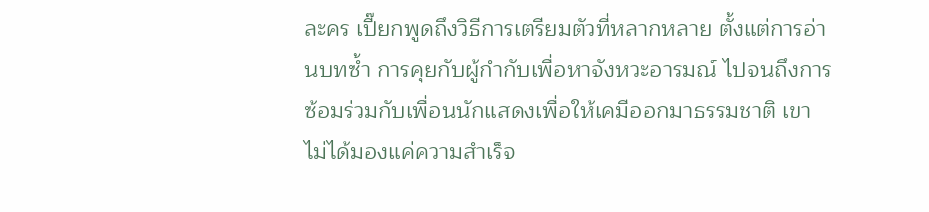ละคร เปี๊ยกพูดถึงวิธีการเตรียมตัวที่หลากหลาย ตั้งแต่การอ่านบทซ้ำ การคุยกับผู้กำกับเพื่อหาจังหวะอารมณ์ ไปจนถึงการซ้อมร่วมกับเพื่อนนักแสดงเพื่อให้เคมีออกมาธรรมชาติ เขาไม่ได้มองแค่ความสำเร็จ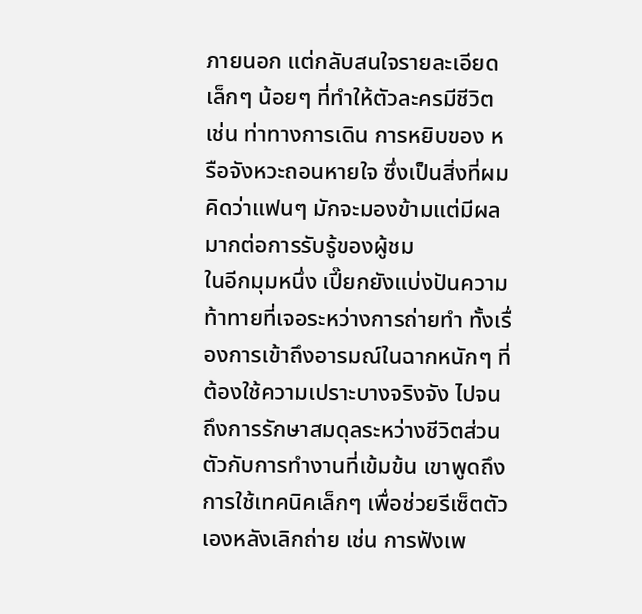ภายนอก แต่กลับสนใจรายละเอียดเล็กๆ น้อยๆ ที่ทำให้ตัวละครมีชีวิต เช่น ท่าทางการเดิน การหยิบของ หรือจังหวะถอนหายใจ ซึ่งเป็นสิ่งที่ผมคิดว่าแฟนๆ มักจะมองข้ามแต่มีผลมากต่อการรับรู้ของผู้ชม
ในอีกมุมหนึ่ง เปี๊ยกยังแบ่งปันความท้าทายที่เจอระหว่างการถ่ายทำ ทั้งเรื่องการเข้าถึงอารมณ์ในฉากหนักๆ ที่ต้องใช้ความเปราะบางจริงจัง ไปจนถึงการรักษาสมดุลระหว่างชีวิตส่วนตัวกับการทำงานที่เข้มข้น เขาพูดถึงการใช้เทคนิคเล็กๆ เพื่อช่วยรีเซ็ตตัวเองหลังเลิกถ่าย เช่น การฟังเพ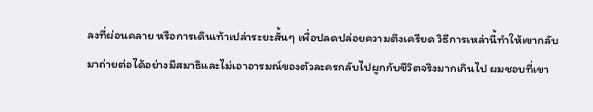ลงที่ผ่อนคลาย หรือการเดินเท้าเปล่าระยะสั้นๆ เพื่อปลดปล่อยความตึงเครียด วิธีการเหล่านี้ทำให้เขากลับมาถ่ายต่อได้อย่างมีสมาธิและไม่เอาอารมณ์ของตัวละครกลับไปผูกกับชีวิตจริงมากเกินไป ผมชอบที่เขา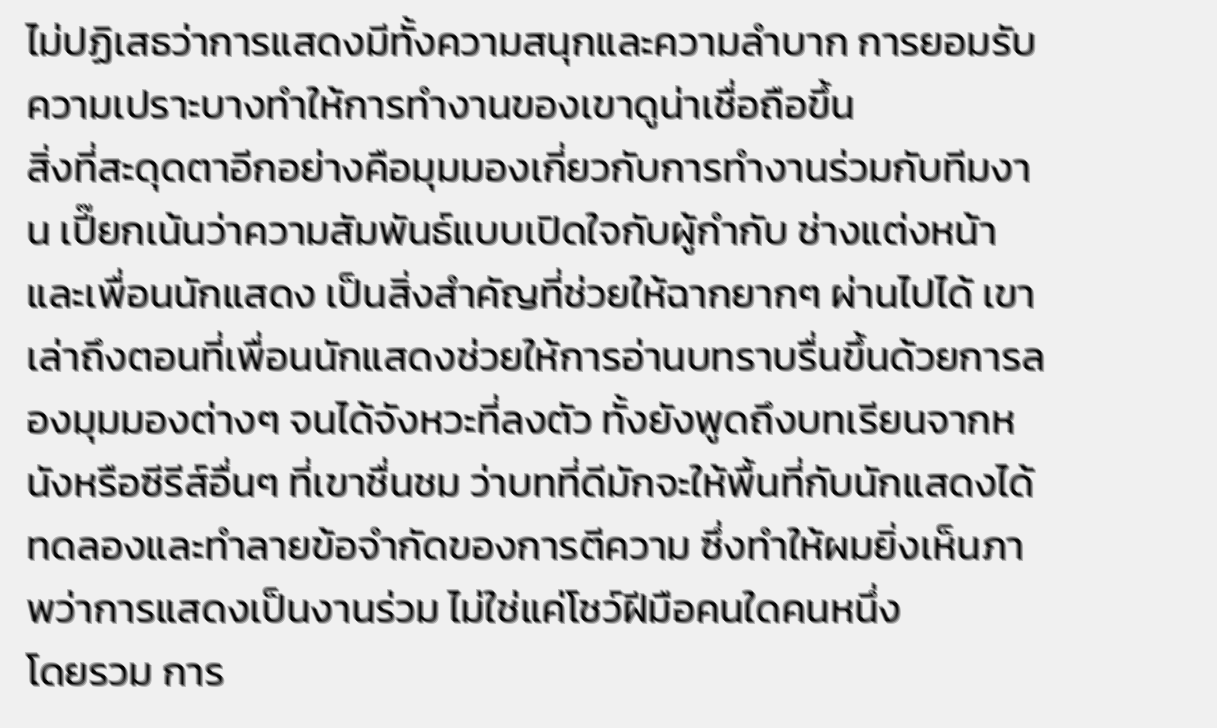ไม่ปฏิเสธว่าการแสดงมีทั้งความสนุกและความลำบาก การยอมรับความเปราะบางทำให้การทำงานของเขาดูน่าเชื่อถือขึ้น
สิ่งที่สะดุดตาอีกอย่างคือมุมมองเกี่ยวกับการทำงานร่วมกับทีมงาน เปี๊ยกเน้นว่าความสัมพันธ์แบบเปิดใจกับผู้กำกับ ช่างแต่งหน้า และเพื่อนนักแสดง เป็นสิ่งสำคัญที่ช่วยให้ฉากยากๆ ผ่านไปได้ เขาเล่าถึงตอนที่เพื่อนนักแสดงช่วยให้การอ่านบทราบรื่นขึ้นด้วยการลองมุมมองต่างๆ จนได้จังหวะที่ลงตัว ทั้งยังพูดถึงบทเรียนจากหนังหรือซีรีส์อื่นๆ ที่เขาชื่นชม ว่าบทที่ดีมักจะให้พื้นที่กับนักแสดงได้ทดลองและทำลายข้อจำกัดของการตีความ ซึ่งทำให้ผมยิ่งเห็นภาพว่าการแสดงเป็นงานร่วม ไม่ใช่แค่โชว์ฝีมือคนใดคนหนึ่ง
โดยรวม การ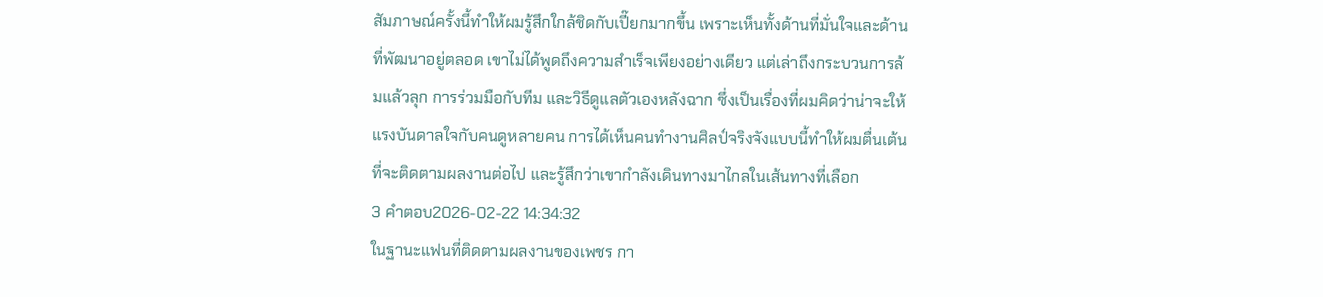สัมภาษณ์ครั้งนี้ทำให้ผมรู้สึกใกล้ชิดกับเปี๊ยกมากขึ้น เพราะเห็นทั้งด้านที่มั่นใจและด้านที่พัฒนาอยู่ตลอด เขาไม่ได้พูดถึงความสำเร็จเพียงอย่างเดียว แต่เล่าถึงกระบวนการล้มแล้วลุก การร่วมมือกับทีม และวิธีดูแลตัวเองหลังฉาก ซึ่งเป็นเรื่องที่ผมคิดว่าน่าจะให้แรงบันดาลใจกับคนดูหลายคน การได้เห็นคนทำงานศิลป์จริงจังแบบนี้ทำให้ผมตื่นเต้นที่จะติดตามผลงานต่อไป และรู้สึกว่าเขากำลังเดินทางมาไกลในเส้นทางที่เลือก
3 คำตอบ2026-02-22 14:34:32
ในฐานะแฟนที่ติดตามผลงานของเพชร กา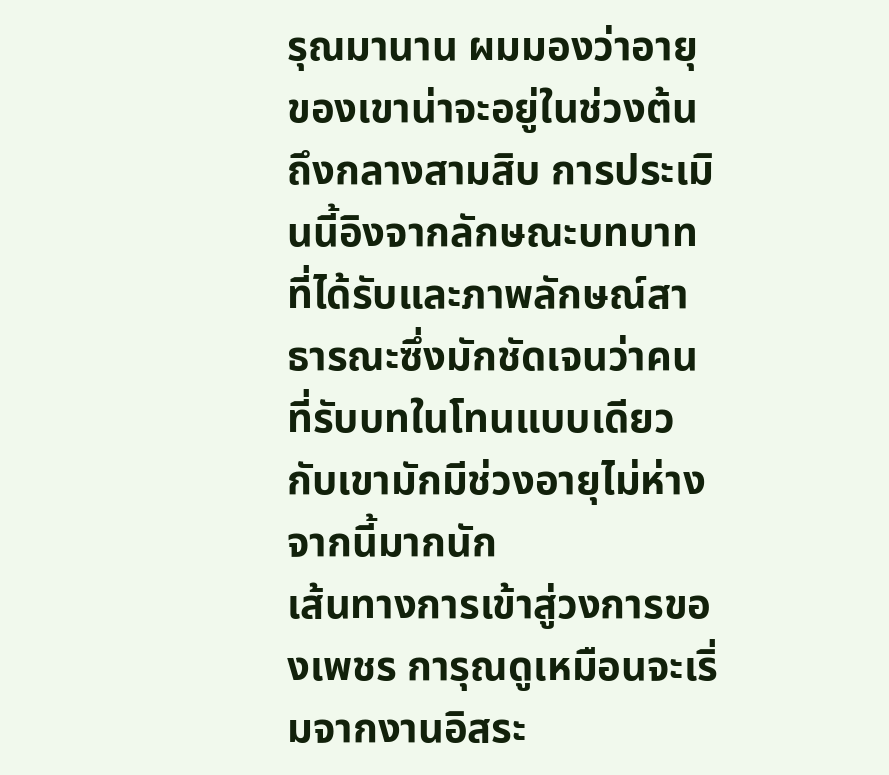รุณมานาน ผมมองว่าอายุของเขาน่าจะอยู่ในช่วงต้นถึงกลางสามสิบ การประเมินนี้อิงจากลักษณะบทบาทที่ได้รับและภาพลักษณ์สาธารณะซึ่งมักชัดเจนว่าคนที่รับบทในโทนแบบเดียวกับเขามักมีช่วงอายุไม่ห่างจากนี้มากนัก
เส้นทางการเข้าสู่วงการของเพชร การุณดูเหมือนจะเริ่มจากงานอิสระ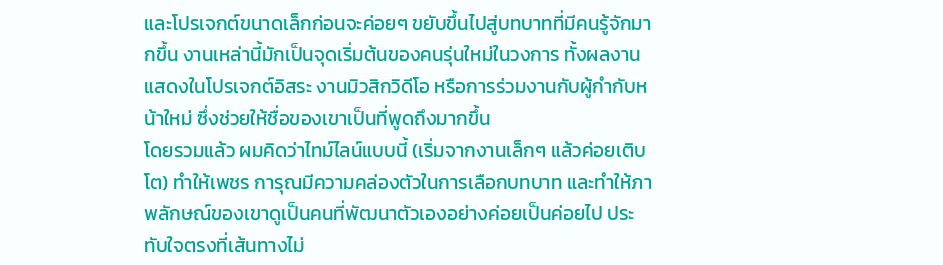และโปรเจกต์ขนาดเล็กก่อนจะค่อยๆ ขยับขึ้นไปสู่บทบาทที่มีคนรู้จักมากขึ้น งานเหล่านี้มักเป็นจุดเริ่มต้นของคนรุ่นใหม่ในวงการ ทั้งผลงานแสดงในโปรเจกต์อิสระ งานมิวสิกวิดีโอ หรือการร่วมงานกับผู้กำกับหน้าใหม่ ซึ่งช่วยให้ชื่อของเขาเป็นที่พูดถึงมากขึ้น
โดยรวมแล้ว ผมคิดว่าไทม์ไลน์แบบนี้ (เริ่มจากงานเล็กๆ แล้วค่อยเติบโต) ทำให้เพชร การุณมีความคล่องตัวในการเลือกบทบาท และทำให้ภาพลักษณ์ของเขาดูเป็นคนที่พัฒนาตัวเองอย่างค่อยเป็นค่อยไป ประทับใจตรงที่เส้นทางไม่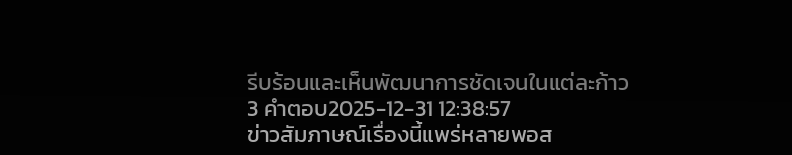รีบร้อนและเห็นพัฒนาการชัดเจนในแต่ละก้าว
3 คำตอบ2025-12-31 12:38:57
ข่าวสัมภาษณ์เรื่องนี้แพร่หลายพอส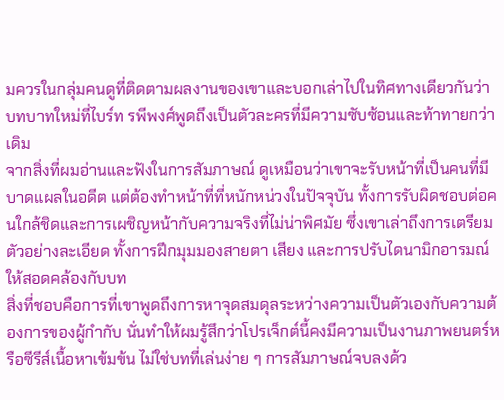มควรในกลุ่มคนดูที่ติดตามผลงานของเขาและบอกเล่าไปในทิศทางเดียวกันว่าบทบาทใหม่ที่ไบร์ท รพีพงศ์พูดถึงเป็นตัวละครที่มีความซับซ้อนและท้าทายกว่าเดิม
จากสิ่งที่ผมอ่านและฟังในการสัมภาษณ์ ดูเหมือนว่าเขาจะรับหน้าที่เป็นคนที่มีบาดแผลในอดีต แต่ต้องทำหน้าที่ที่หนักหน่วงในปัจจุบัน ทั้งการรับผิดชอบต่อคนใกล้ชิดและการเผชิญหน้ากับความจริงที่ไม่น่าพิศมัย ซึ่งเขาเล่าถึงการเตรียมตัวอย่างละเอียด ทั้งการฝึกมุมมองสายตา เสียง และการปรับไดนามิกอารมณ์ให้สอดคล้องกับบท
สิ่งที่ชอบคือการที่เขาพูดถึงการหาจุดสมดุลระหว่างความเป็นตัวเองกับความต้องการของผู้กำกับ นั่นทำให้ผมรู้สึกว่าโปรเจ็กต์นี้คงมีความเป็นงานภาพยนตร์หรือซีรีส์เนื้อหาเข้มข้น ไม่ใช่บทที่เล่นง่าย ๆ การสัมภาษณ์จบลงด้ว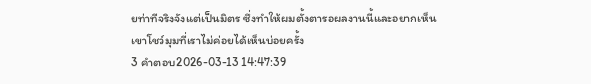ยท่าทีจริงจังแต่เป็นมิตร ซึ่งทำให้ผมตั้งตารอผลงานนี้และอยากเห็นเขาโชว์มุมที่เราไม่ค่อยได้เห็นบ่อยครั้ง
3 คำตอบ2026-03-13 14:47:39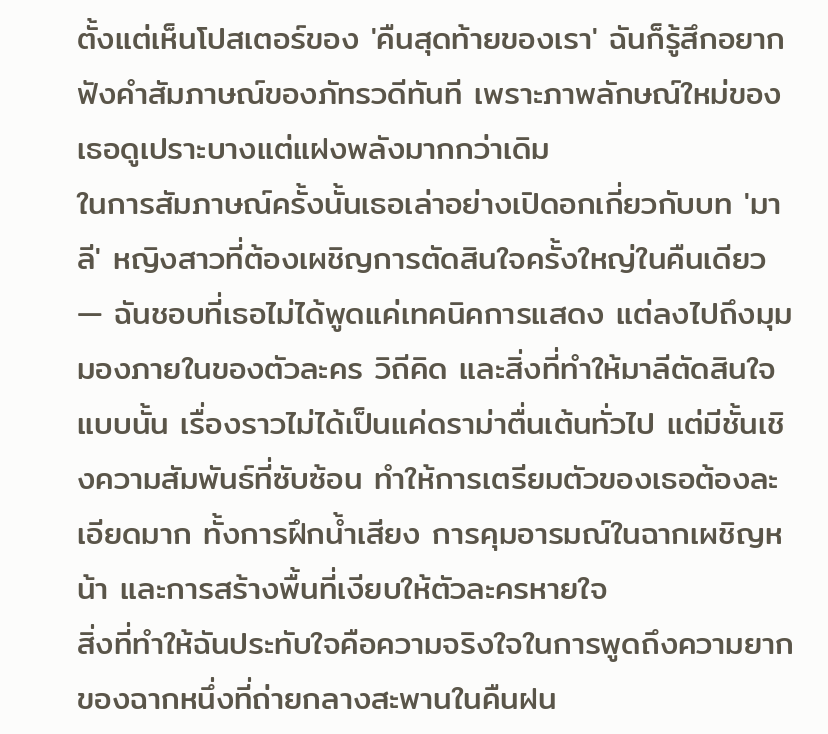ตั้งแต่เห็นโปสเตอร์ของ 'คืนสุดท้ายของเรา' ฉันก็รู้สึกอยากฟังคำสัมภาษณ์ของภัทรวดีทันที เพราะภาพลักษณ์ใหม่ของเธอดูเปราะบางแต่แฝงพลังมากกว่าเดิม
ในการสัมภาษณ์ครั้งนั้นเธอเล่าอย่างเปิดอกเกี่ยวกับบท 'มาลี' หญิงสาวที่ต้องเผชิญการตัดสินใจครั้งใหญ่ในคืนเดียว — ฉันชอบที่เธอไม่ได้พูดแค่เทคนิคการแสดง แต่ลงไปถึงมุมมองภายในของตัวละคร วิถีคิด และสิ่งที่ทำให้มาลีตัดสินใจแบบนั้น เรื่องราวไม่ได้เป็นแค่ดราม่าตื่นเต้นทั่วไป แต่มีชั้นเชิงความสัมพันธ์ที่ซับซ้อน ทำให้การเตรียมตัวของเธอต้องละเอียดมาก ทั้งการฝึกน้ำเสียง การคุมอารมณ์ในฉากเผชิญหน้า และการสร้างพื้นที่เงียบให้ตัวละครหายใจ
สิ่งที่ทำให้ฉันประทับใจคือความจริงใจในการพูดถึงความยากของฉากหนึ่งที่ถ่ายกลางสะพานในคืนฝน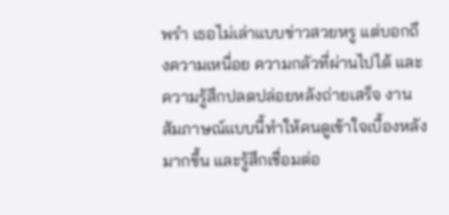พรำ เธอไม่เล่าแบบข่าวสวยหรู แต่บอกถึงความเหนื่อย ความกลัวที่ผ่านไปได้ และความรู้สึกปลดปล่อยหลังถ่ายเสร็จ งานสัมภาษณ์แบบนี้ทำให้คนดูเข้าใจเบื้องหลังมากขึ้น และรู้สึกเชื่อมต่อ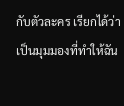กับตัวละคร เรียกได้ว่าเป็นมุมมองที่ทำให้ฉัน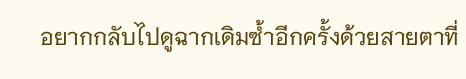อยากกลับไปดูฉากเดิมซ้ำอีกครั้งด้วยสายตาที่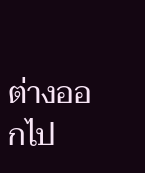ต่างออกไป